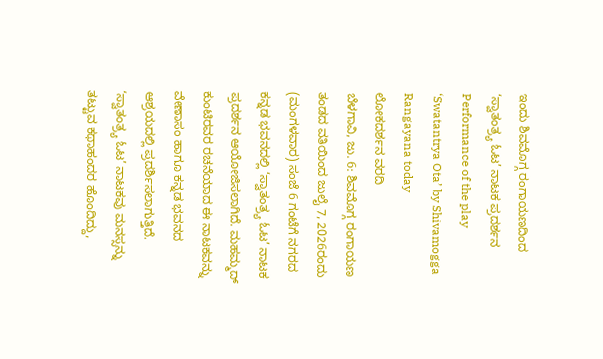ಇಂದು ಶಿವಮೊಗ್ಗ ರಂಗಾಯಣದಿಂದ ‘ಸ್ವಾತಂತ್ರ್ಯ ಓಟ’ ನಾಟಕ ಪ್ರದರ್ಶನ
Performance of the play ‘Swatantrya Ota’ by Shivamogga Rangayana today
ಲೋಕದರ್ಶನ ವರದಿ
ಬೆಳಗಾವಿ, ಜು. 6: ಶಿವಮೊಗ್ಗ ರಂಗಾಯಣ ತಂಡದ ವತಿಯಿಂದ ಜುಲೈ 7, 2026ರಂದು (ಮಂಗಳವಾರ) ಸಂಜೆ 6 ಗಂಟೆಗೆ ನಗರದ ಕನ್ನಡ ಭವನದಲ್ಲಿ ‘ಸ್ವಾತಂತ್ರ್ಯ ಓಟ’ ನಾಟಕ ಪ್ರದರ್ಶನ ಆಯೋಜಿಸಲಾಗಿದೆ. ಮಹಮ್ಮದ್ ಕುಂಟಿರವರ ರಚನೆಯಾದ ಈ ನಾಟಕವನ್ನು ವೇಣಾಸಂ ಹಾಗೂ ಕನ್ನಡ ಭವನದ ಆಶ್ರಯದಲ್ಲಿ ಪ್ರದರ್ಶಿಸಲಾಗುತ್ತಿದೆ. ‘ಸ್ವಾತಂತ್ರ್ಯ ಓಟ’ ನಾಟಕವು ಮನಸ್ಸನ್ನು ತಟ್ಟುವ ಕಥಾಹಂದರ ಹೊಂದಿದ್ದು,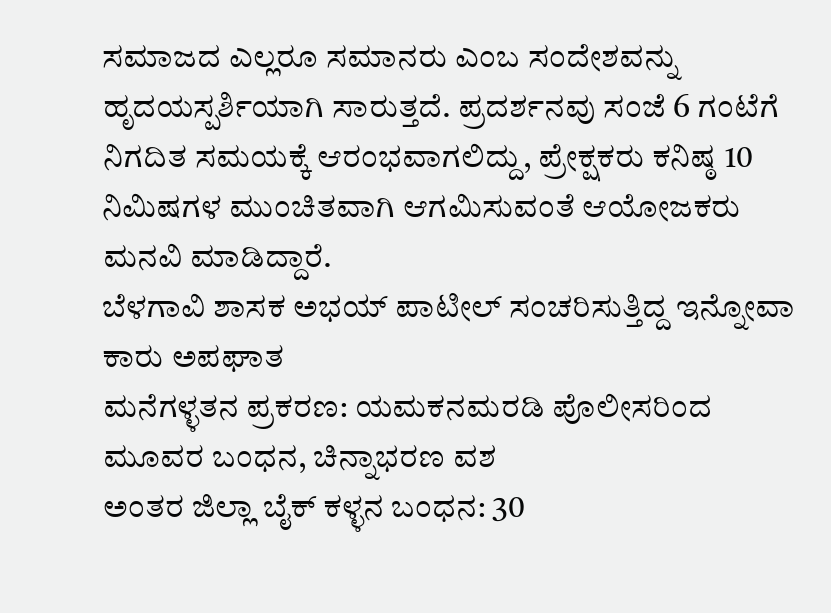ಸಮಾಜದ ಎಲ್ಲರೂ ಸಮಾನರು ಎಂಬ ಸಂದೇಶವನ್ನು ಹೃದಯಸ್ಪರ್ಶಿಯಾಗಿ ಸಾರುತ್ತದೆ. ಪ್ರದರ್ಶನವು ಸಂಜೆ 6 ಗಂಟೆಗೆ ನಿಗದಿತ ಸಮಯಕ್ಕೆ ಆರಂಭವಾಗಲಿದ್ದು, ಪ್ರೇಕ್ಷಕರು ಕನಿಷ್ಠ 10 ನಿಮಿಷಗಳ ಮುಂಚಿತವಾಗಿ ಆಗಮಿಸುವಂತೆ ಆಯೋಜಕರು ಮನವಿ ಮಾಡಿದ್ದಾರೆ.
ಬೆಳಗಾವಿ ಶಾಸಕ ಅಭಯ್ ಪಾಟೀಲ್ ಸಂಚರಿಸುತ್ತಿದ್ದ ಇನ್ನೋವಾ ಕಾರು ಅಪಘಾತ
ಮನೆಗಳ್ಳತನ ಪ್ರಕರಣ: ಯಮಕನಮರಡಿ ಪೊಲೀಸರಿಂದ ಮೂವರ ಬಂಧನ, ಚಿನ್ನಾಭರಣ ವಶ
ಅಂತರ ಜಿಲ್ಲಾ ಬೈಕ್ ಕಳ್ಳನ ಬಂಧನ: 30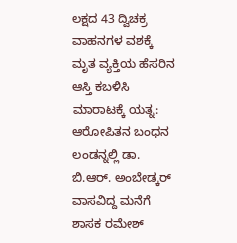ಲಕ್ಷದ 43 ದ್ವಿಚಕ್ರ ವಾಹನಗಳ ವಶಕ್ಕೆ
ಮೃತ ವ್ಯಕ್ತಿಯ ಹೆಸರಿನ ಆಸ್ತಿ ಕಬಳಿಸಿ ಮಾರಾಟಕ್ಕೆ ಯತ್ನ: ಆರೋಪಿತನ ಬಂಧನ
ಲಂಡನ್ನಲ್ಲಿ ಡಾ. ಬಿ.ಆರ್. ಅಂಬೇಡ್ಕರ್ ವಾಸವಿದ್ದ ಮನೆಗೆ ಶಾಸಕ ರಮೇಶ್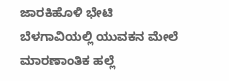ಜಾರಕಿಹೊಳಿ ಭೇಟಿ
ಬೆಳಗಾವಿಯಲ್ಲಿ ಯುವಕನ ಮೇಲೆ ಮಾರಣಾಂತಿಕ ಹಲ್ಲೆ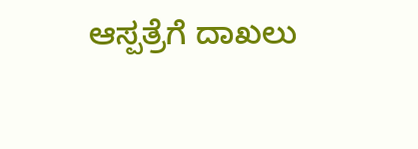ಆಸ್ಪತ್ರೆಗೆ ದಾಖಲು